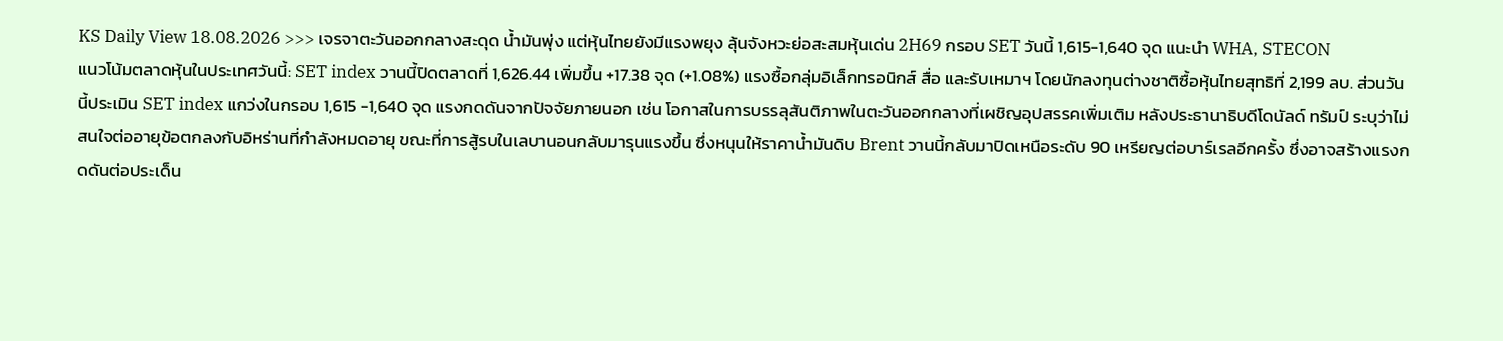KS Daily View 18.08.2026 >>> เจรจาตะวันออกกลางสะดุด น้ำมันพุ่ง แต่หุ้นไทยยังมีแรงพยุง ลุ้นจังหวะย่อสะสมหุ้นเด่น 2H69 กรอบ SET วันนี้ 1,615-1,640 จุด แนะนำ WHA, STECON
แนวโน้มตลาดหุ้นในประเทศวันนี้: SET index วานนี้ปิดตลาดที่ 1,626.44 เพิ่มขึ้น +17.38 จุด (+1.08%) แรงซื้อกลุ่มอิเล็กทรอนิกส์ สื่อ และรับเหมาฯ โดยนักลงทุนต่างชาติซื้อหุ้นไทยสุทธิที่ 2,199 ลบ. ส่วนวันนี้ประเมิน SET index แกว่งในกรอบ 1,615 -1,640 จุด แรงกดดันจากปัจจัยภายนอก เช่น โอกาสในการบรรลุสันติภาพในตะวันออกกลางที่เผชิญอุปสรรคเพิ่มเติม หลังประธานาธิบดีโดนัลด์ ทรัมป์ ระบุว่าไม่สนใจต่ออายุข้อตกลงกับอิหร่านที่กำลังหมดอายุ ขณะที่การสู้รบในเลบานอนกลับมารุนแรงขึ้น ซึ่งหนุนให้ราคาน้ำมันดิบ Brent วานนี้กลับมาปิดเหนือระดับ 90 เหรียญต่อบาร์เรลอีกครั้ง ซึ่งอาจสร้างแรงกดดันต่อประเด็น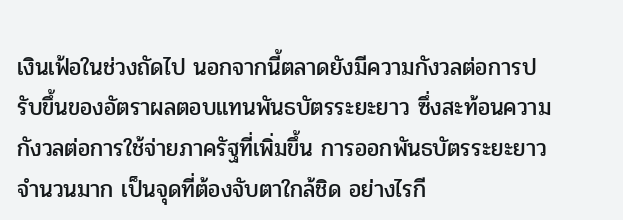เงินเฟ้อในช่วงถัดไป นอกจากนี้ตลาดยังมีความกังวลต่อการปรับขึ้นของอัตราผลตอบแทนพันธบัตรระยะยาว ซึ่งสะท้อนความกังวลต่อการใช้จ่ายภาครัฐที่เพิ่มขึ้น การออกพันธบัตรระยะยาวจำนวนมาก เป็นจุดที่ต้องจับตาใกล้ชิด อย่างไรกี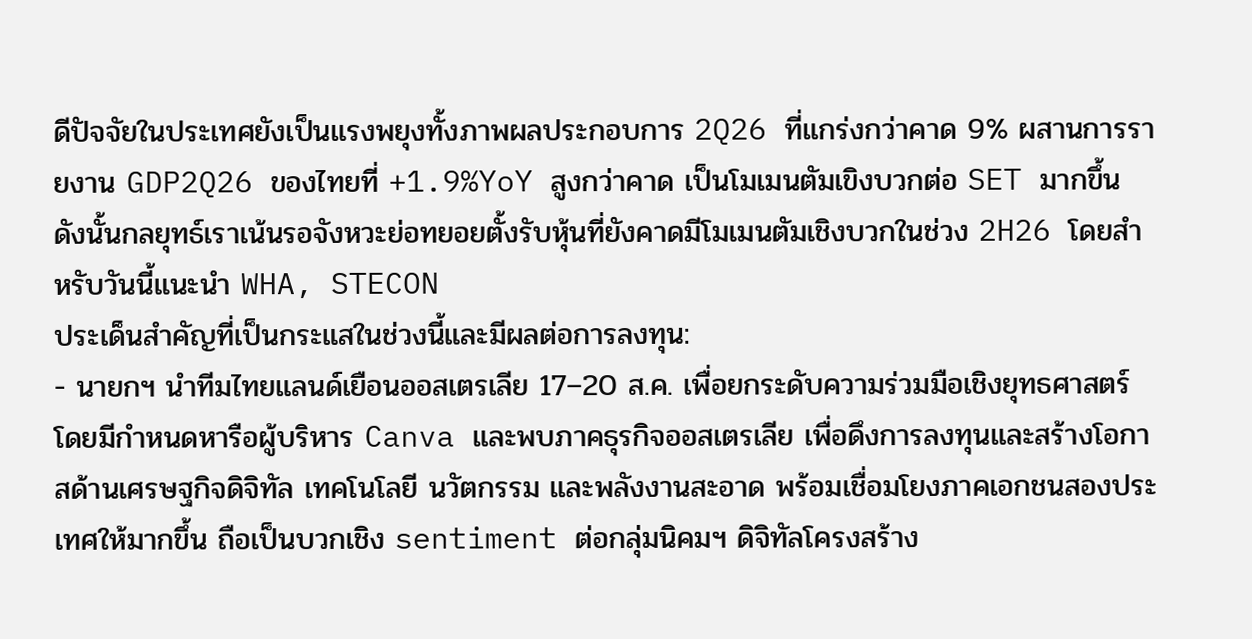ดีปัจจัยในประเทศยังเป็นแรงพยุงทั้งภาพผลประกอบการ 2Q26 ที่แกร่งกว่าคาด 9% ผสานการรายงาน GDP2Q26 ของไทยที่ +1.9%YoY สูงกว่าคาด เป็นโมเมนตัมเขิงบวกต่อ SET มากขึ้น ดังนั้นกลยุทธ์เราเน้นรอจังหวะย่อทยอยตั้งรับหุ้นที่ยังคาดมีโมเมนตัมเชิงบวกในช่วง 2H26 โดยสำหรับวันนี้แนะนำ WHA, STECON
ประเด็นสำคัญที่เป็นกระแสในช่วงนี้และมีผลต่อการลงทุน:
- นายกฯ นำทีมไทยแลนด์เยือนออสเตรเลีย 17–20 ส.ค. เพื่อยกระดับความร่วมมือเชิงยุทธศาสตร์ โดยมีกำหนดหารือผู้บริหาร Canva และพบภาคธุรกิจออสเตรเลีย เพื่อดึงการลงทุนและสร้างโอกาสด้านเศรษฐกิจดิจิทัล เทคโนโลยี นวัตกรรม และพลังงานสะอาด พร้อมเชื่อมโยงภาคเอกชนสองประเทศให้มากขึ้น ถือเป็นบวกเชิง sentiment ต่อกลุ่มนิคมฯ ดิจิทัลโครงสร้าง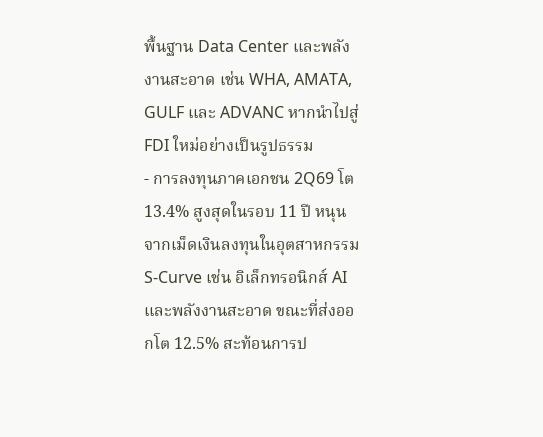พื้นฐาน Data Center และพลังงานสะอาด เช่น WHA, AMATA, GULF และ ADVANC หากนำไปสู่ FDI ใหม่อย่างเป็นรูปธรรม
- การลงทุนภาคเอกชน 2Q69 โต 13.4% สูงสุดในรอบ 11 ปี หนุนจากเม็ดเงินลงทุนในอุตสาหกรรม S-Curve เช่น อิเล็กทรอนิกส์ AI และพลังงานสะอาด ขณะที่ส่งออกโต 12.5% สะท้อนการป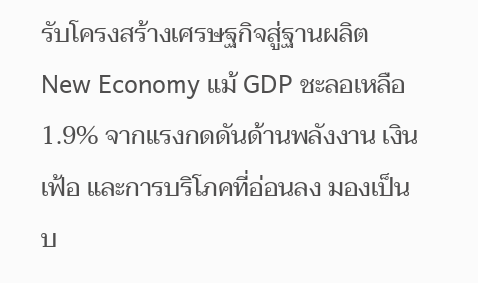รับโครงสร้างเศรษฐกิจสู่ฐานผลิต New Economy แม้ GDP ชะลอเหลือ 1.9% จากแรงกดดันด้านพลังงาน เงินเฟ้อ และการบริโภคที่อ่อนลง มองเป็นบ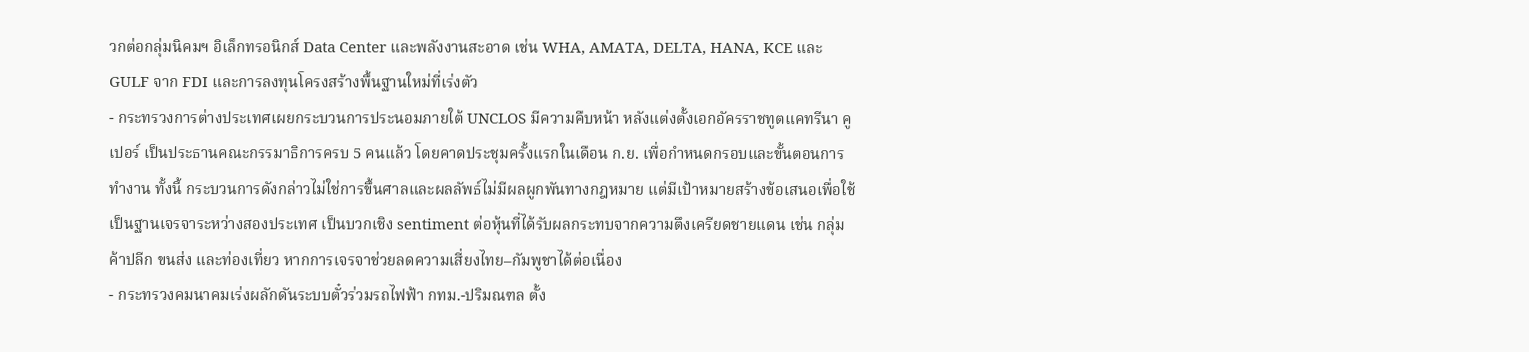วกต่อกลุ่มนิคมฯ อิเล็กทรอนิกส์ Data Center และพลังงานสะอาด เช่น WHA, AMATA, DELTA, HANA, KCE และ GULF จาก FDI และการลงทุนโครงสร้างพื้นฐานใหม่ที่เร่งตัว
- กระทรวงการต่างประเทศเผยกระบวนการประนอมภายใต้ UNCLOS มีความคืบหน้า หลังแต่งตั้งเอกอัครราชทูตแคทรีนา คูเปอร์ เป็นประธานคณะกรรมาธิการครบ 5 คนแล้ว โดยคาดประชุมครั้งแรกในเดือน ก.ย. เพื่อกำหนดกรอบและขั้นตอนการทำงาน ทั้งนี้ กระบวนการดังกล่าวไม่ใช่การขึ้นศาลและผลลัพธ์ไม่มีผลผูกพันทางกฎหมาย แต่มีเป้าหมายสร้างข้อเสนอเพื่อใช้เป็นฐานเจรจาระหว่างสองประเทศ เป็นบวกเชิง sentiment ต่อหุ้นที่ได้รับผลกระทบจากความตึงเครียดชายแดน เช่น กลุ่มค้าปลีก ขนส่ง และท่องเที่ยว หากการเจรจาช่วยลดความเสี่ยงไทย–กัมพูชาได้ต่อเนื่อง
- กระทรวงคมนาคมเร่งผลักดันระบบตั๋วร่วมรถไฟฟ้า กทม.-ปริมณฑล ตั้ง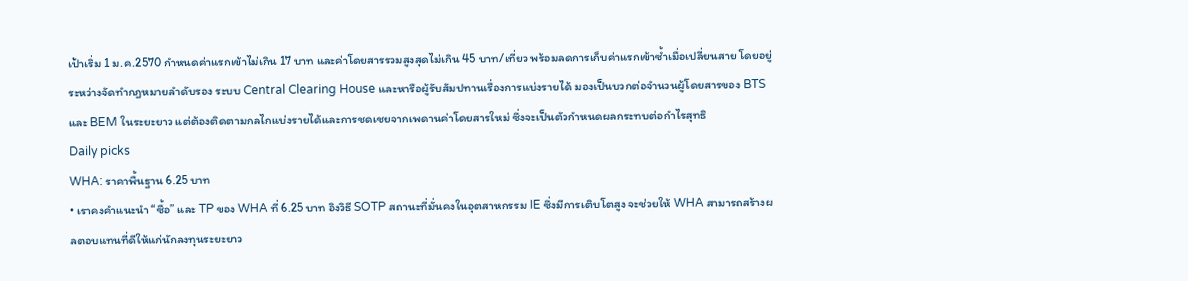เป้าเริ่ม 1 ม.ค.2570 กำหนดค่าแรกเข้าไม่เกิน 17 บาท และค่าโดยสารรวมสูงสุดไม่เกิน 45 บาท/เที่ยว พร้อมลดการเก็บค่าแรกเข้าซ้ำเมื่อเปลี่ยนสาย โดยอยู่ระหว่างจัดทำกฎหมายลำดับรอง ระบบ Central Clearing House และหารือผู้รับสัมปทานเรื่องการแบ่งรายได้ มองเป็นบวกต่อจำนวนผู้โดยสารของ BTS และ BEM ในระยะยาว แต่ต้องติดตามกลไกแบ่งรายได้และการชดเชยจากเพดานค่าโดยสารใหม่ ซึ่งจะเป็นตัวกำหนดผลกระทบต่อกำไรสุทธิ
Daily picks
WHA: ราคาพื้นฐาน 6.25 บาท
• เราคงคำแนะนำ “ซื้อ” และ TP ของ WHA ที่ 6.25 บาท อิงวิธี SOTP สถานะที่มั่นคงในอุตสาหกรรม IE ซึ่งมีการเติบโตสูง จะช่วยให้ WHA สามารถสร้างผลตอบแทนที่ดีให้แก่นักลงทุนระยะยาว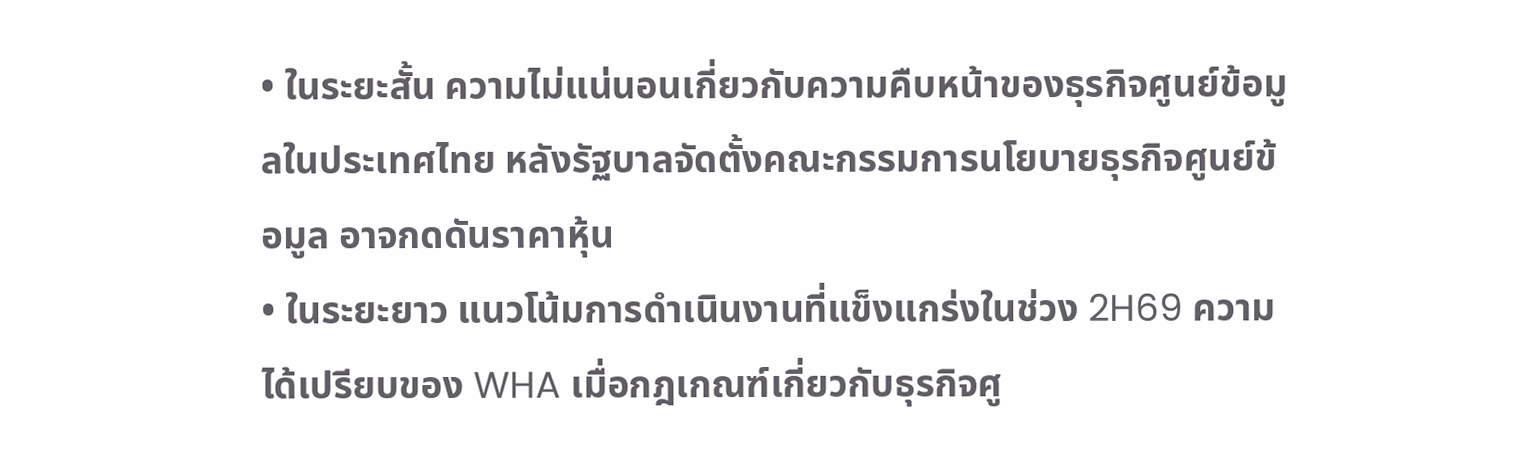• ในระยะสั้น ความไม่แน่นอนเกี่ยวกับความคืบหน้าของธุรกิจศูนย์ข้อมูลในประเทศไทย หลังรัฐบาลจัดตั้งคณะกรรมการนโยบายธุรกิจศูนย์ข้อมูล อาจกดดันราคาหุ้น
• ในระยะยาว แนวโน้มการดำเนินงานที่แข็งแกร่งในช่วง 2H69 ความได้เปรียบของ WHA เมื่อกฎเกณฑ์เกี่ยวกับธุรกิจศู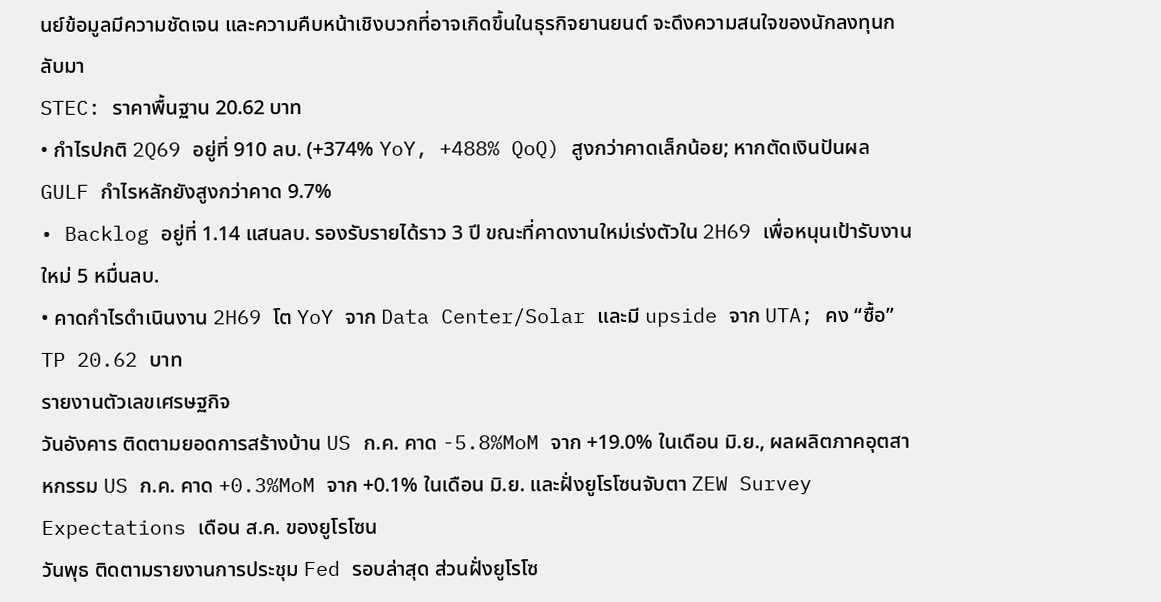นย์ข้อมูลมีความชัดเจน และความคืบหน้าเชิงบวกที่อาจเกิดขึ้นในธุรกิจยานยนต์ จะดึงความสนใจของนักลงทุนกลับมา
STEC: ราคาพื้นฐาน 20.62 บาท
• กำไรปกติ 2Q69 อยู่ที่ 910 ลบ. (+374% YoY, +488% QoQ) สูงกว่าคาดเล็กน้อย; หากตัดเงินปันผล GULF กำไรหลักยังสูงกว่าคาด 9.7%
• Backlog อยู่ที่ 1.14 แสนลบ. รองรับรายได้ราว 3 ปี ขณะที่คาดงานใหม่เร่งตัวใน 2H69 เพื่อหนุนเป้ารับงานใหม่ 5 หมื่นลบ.
• คาดกำไรดำเนินงาน 2H69 โต YoY จาก Data Center/Solar และมี upside จาก UTA; คง “ซื้อ” TP 20.62 บาท
รายงานตัวเลขเศรษฐกิจ
วันอังคาร ติดตามยอดการสร้างบ้าน US ก.ค. คาด -5.8%MoM จาก +19.0% ในเดือน มิ.ย., ผลผลิตภาคอุตสาหกรรม US ก.ค. คาด +0.3%MoM จาก +0.1% ในเดือน มิ.ย. และฝั่งยูโรโซนจับตา ZEW Survey Expectations เดือน ส.ค. ของยูโรโซน
วันพุธ ติดตามรายงานการประชุม Fed รอบล่าสุด ส่วนฝั่งยูโรโซ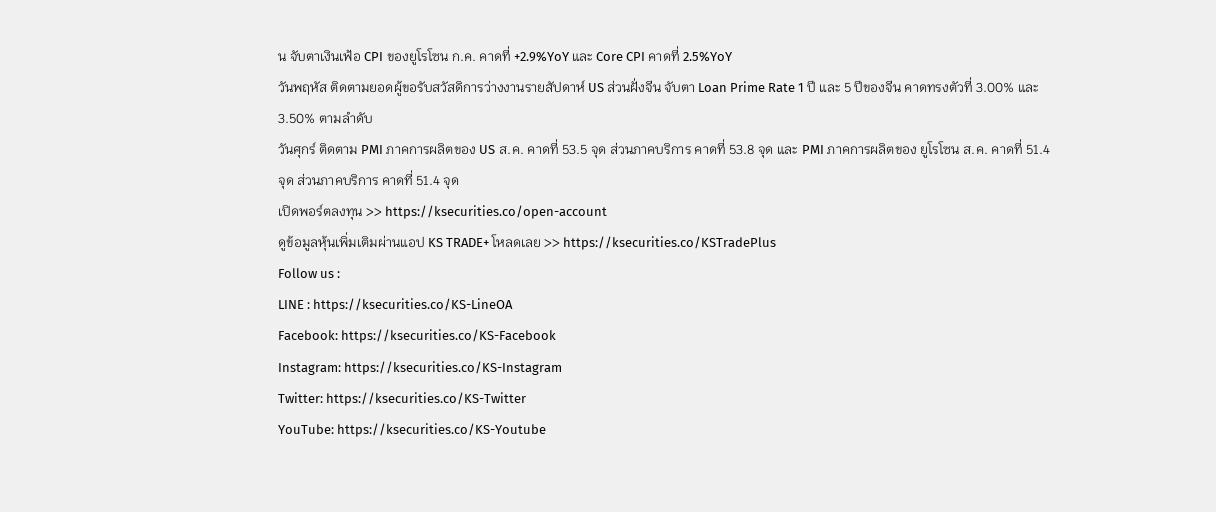น จับตาเงินเฟ้อ CPI ของยูโรโซน ก.ค. คาดที่ +2.9%YoY และ Core CPI คาดที่ 2.5%YoY
วันพฤหัส ติดตามยอดผู้ขอรับสวัสดิการว่างงานรายสัปดาห์ US ส่วนฝั่งจีน จับตา Loan Prime Rate 1 ปี และ 5 ปีของจีน คาดทรงตัวที่ 3.00% และ 3.50% ตามลำดับ
วันศุกร์ ติดตาม PMI ภาคการผลิตของ US ส.ค. คาดที่ 53.5 จุด ส่วนภาคบริการ คาดที่ 53.8 จุด และ PMI ภาคการผลิตของ ยูโรโซน ส.ค. คาดที่ 51.4 จุด ส่วนภาคบริการ คาดที่ 51.4 จุด
เปิดพอร์ตลงทุน >> https://ksecurities.co/open-account
ดูข้อมูลหุ้นเพิ่มเติมผ่านแอป KS TRADE+ โหลดเลย >> https://ksecurities.co/KSTradePlus
Follow us :
LINE : https://ksecurities.co/KS-LineOA
Facebook: https://ksecurities.co/KS-Facebook
Instagram: https://ksecurities.co/KS-Instagram
Twitter: https://ksecurities.co/KS-Twitter
YouTube: https://ksecurities.co/KS-Youtube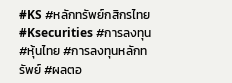#KS #หลักทรัพย์กสิกรไทย #Ksecurities #การลงทุน #หุ้นไทย #การลงทุนหลักทรัพย์ #ผลตอ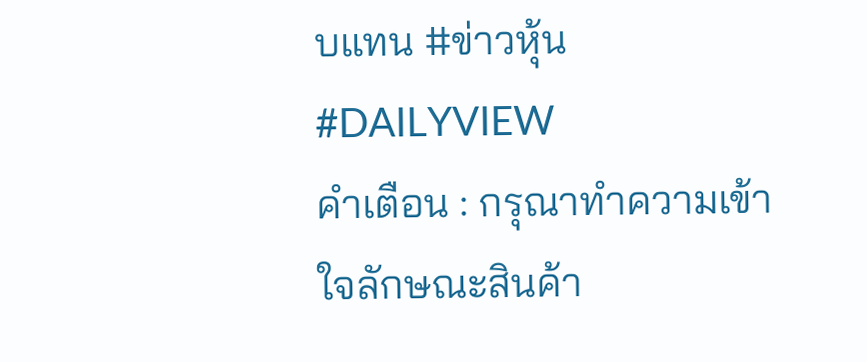บแทน #ข่าวหุ้น #DAILYVIEW
คำเตือน : กรุณาทำความเข้าใจลักษณะสินค้า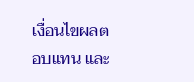เงื่อนไขผลตอบแทน และ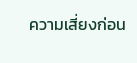ความเสี่ยงก่อน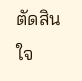ตัดสินใจ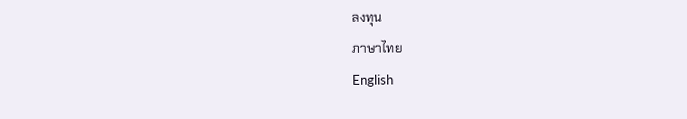ลงทุน
ภาษาไทย
English